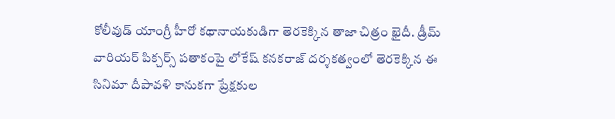కోలీవుడ్ యాంగ్రీ హీరో కథానాయకుడిగా తెరకెక్కిన తాజా చిత్రం ఖైదీ. డ్రీమ్ వారియర్ పిక్చర్స్ పతాకంపై లోకేష్ కనకరాజ్ దర్శకత్వంలో తెరకెక్కిన ఈ సినిమా దీపావళి కానుకగా ప్రేక్షకుల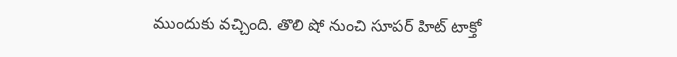ముందుకు వచ్చింది. తొలి షో నుంచి సూపర్ హిట్ టాక్తో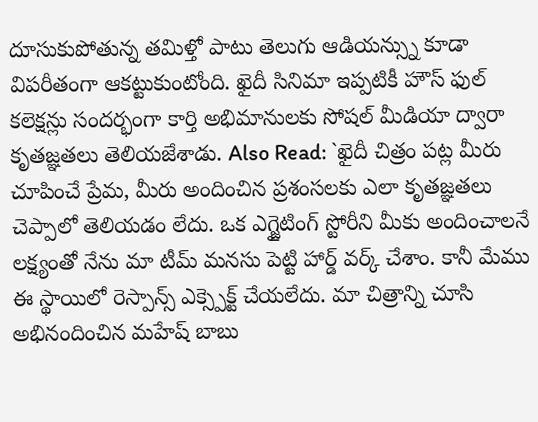దూసుకుపోతున్న తమిళ్తో పాటు తెలుగు ఆడియన్స్ను కూడా విపరీతంగా ఆకట్టుకుంటోంది. ఖైదీ సినిమా ఇప్పటికీ హౌస్ ఫుల్ కలెక్షన్లు సందర్భంగా కార్తి అభిమానులకు సోషల్ మీడియా ద్వారా కృతజ్ఞతలు తెలియజేశాడు. Also Read: `ఖైదీ చిత్రం పట్ల మీరు చూపించే ప్రేమ, మీరు అందించిన ప్రశంసలకు ఎలా కృతజ్ఞతలు చెప్పాలో తెలియడం లేదు. ఒక ఎగ్జైటింగ్ స్టోరీని మీకు అందించాలనే లక్ష్యంతో నేను మా టీమ్ మనసు పెట్టి హార్డ్ వర్క్ చేశాం. కానీ మేము ఈ స్థాయిలో రెస్పాన్స్ ఎక్స్పెక్ట్ చేయలేదు. మా చిత్రాన్ని చూసి అభినందించిన మహేష్ బాబు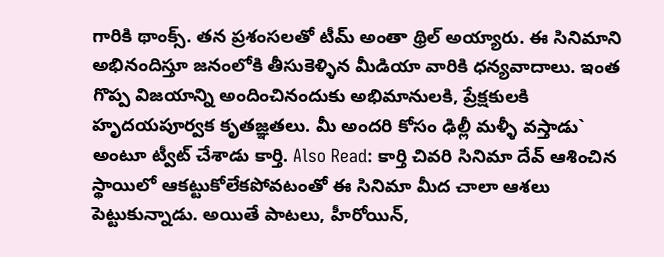గారికి థాంక్స్. తన ప్రశంసలతో టీమ్ అంతా థ్రిల్ అయ్యారు. ఈ సినిమాని అభినందిస్తూ జనంలోకి తీసుకెళ్ళిన మీడియా వారికి ధన్యవాదాలు. ఇంత గొప్ప విజయాన్ని అందించినందుకు అభిమానులకి, ప్రేక్షకులకి హృదయపూర్వక కృతజ్ఞతలు. మీ అందరి కోసం ఢిల్లీ మళ్ళీ వస్తాడు` అంటూ ట్వీట్ చేశాడు కార్తి. Also Read: కార్తి చివరి సినిమా దేవ్ ఆశించిన స్థాయిలో ఆకట్టుకోలేకపోవటంతో ఈ సినిమా మీద చాలా ఆశలు పెట్టుకున్నాడు. అయితే పాటలు, హీరోయిన్,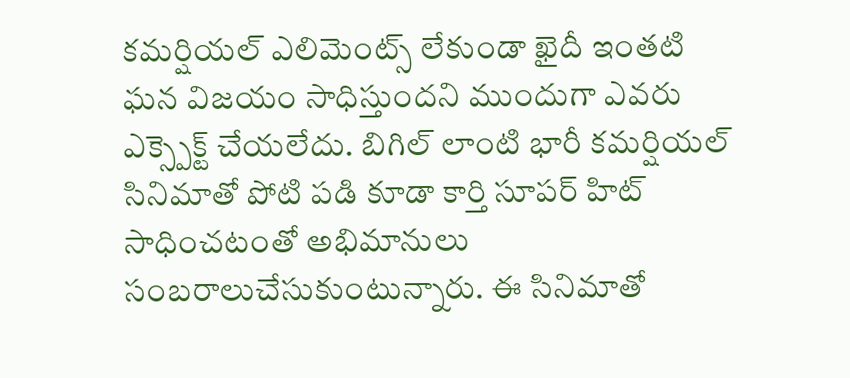కమర్షియల్ ఎలిమెంట్స్ లేకుండా ఖైదీ ఇంతటి ఘన విజయం సాధిస్తుందని ముందుగా ఎవరు ఎక్స్పెక్ట్ చేయలేదు. బిగిల్ లాంటి భారీ కమర్షియల్ సినిమాతో పోటి పడి కూడా కార్తి సూపర్ హిట్ సాధించటంతో అభిమానులు సంబరాలుచేసుకుంటున్నారు. ఈ సినిమాతో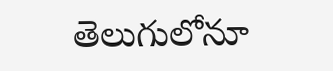తెలుగులోనూ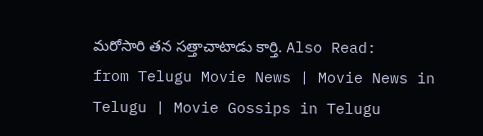మరోసారి తన సత్తాచాటాడు కార్తి. Also Read:
from Telugu Movie News | Movie News in Telugu | Movie Gossips in Telugu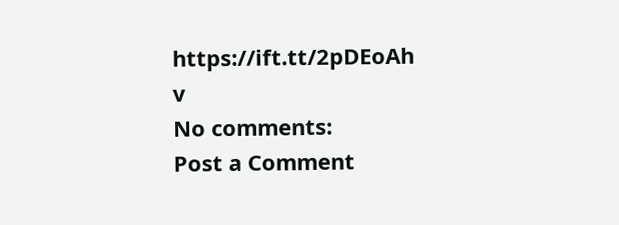https://ift.tt/2pDEoAh
v
No comments:
Post a Comment